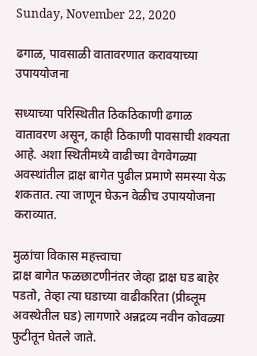Sunday, November 22, 2020

ढगाळ, पावसाळी वातावरणात करावयाच्या उपाययोजना

सध्याच्या परिस्थितीत ठिकठिकाणी ढगाळ वातावरण असून, काही ठिकाणी पावसाची शक्यता आहे. अशा स्थितीमध्ये वाढीच्या वेगवेगळ्या अवस्थांतील द्राक्ष बागेत पुढील प्रमाणे समस्या येऊ शकतात. त्या जाणून घेऊन वेळीच उपाययोजना कराव्यात.

मुळांचा विकास महत्त्वाचा
द्राक्ष बागेत फळछाटणीनंतर जेव्हा द्राक्ष घड बाहेर पडतो, तेव्हा त्या घडाच्या वाढीकरिता (प्रीब्लूम अवस्थेतील घड) लागणारे अन्नद्रव्य नवीन कोवळ्या फुटीतून घेतले जाते.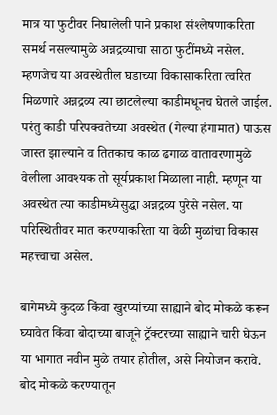मात्र या फुटीवर निघालेली पाने प्रकाश संश्‍लेषणाकरिता समर्थ नसल्यामुळे अन्नद्रव्याचा साठा फुटींमध्ये नसेल. म्हणजेच या अवस्थेतील घडाच्या विकासाकरिता त्वरित मिळणारे अन्नद्रव्य त्या छाटलेल्या काडीमधूनच घेतले जाईल. परंतु काडी परिपक्वतेच्या अवस्थेत (गेल्या हंगामात) पाऊस जास्त झाल्याने व तितकाच काळ ढगाळ वातावरणामुळे वेलीला आवश्यक तो सूर्यप्रकाश मिळाला नाही. म्हणून या अवस्थेत त्या काडीमध्येसुद्धा अन्नद्रव्य पुरेसे नसेल. या परिस्थितीवर मात करण्याकरिता या वेळी मुळांचा विकास महत्त्वाचा असेल.

बागेमध्ये कुदळ किंवा खुरप्यांच्या साह्याने बोद मोकळे करून घ्यावेत किंवा बोदाच्या बाजूने ट्रॅक्टरच्या साह्याने चारी घेऊन या भागात नवीन मुळे तयार होतील, असे नियोजन करावे. बोद मोकळे करण्यातून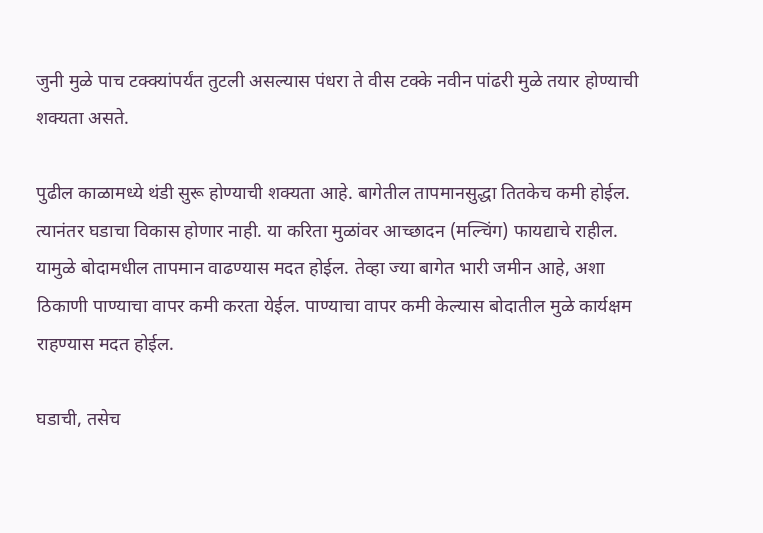जुनी मुळे पाच टक्क्यांपर्यंत तुटली असल्यास पंधरा ते वीस टक्के नवीन पांढरी मुळे तयार होण्याची शक्यता असते.

पुढील काळामध्ये थंडी सुरू होण्याची शक्यता आहे. बागेतील तापमानसुद्धा तितकेच कमी होईल. त्यानंतर घडाचा विकास होणार नाही. या करिता मुळांवर आच्छादन (मल्चिंग) फायद्याचे राहील. यामुळे बोदामधील तापमान वाढण्यास मदत होईल. तेव्हा ज्या बागेत भारी जमीन आहे, अशा ठिकाणी पाण्याचा वापर कमी करता येईल. पाण्याचा वापर कमी केल्यास बोदातील मुळे कार्यक्षम राहण्यास मदत होईल.

घडाची, तसेच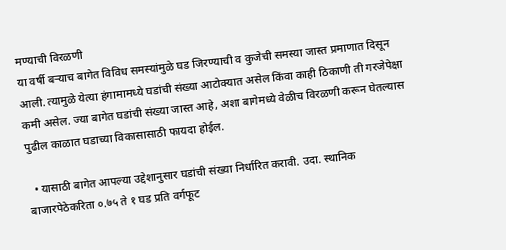मण्याची विरळणी
या वर्षी बऱ्याच बागेत विविध समस्यांमुळे घड जिरण्याची व कुजेची समस्या जास्त प्रमाणात दिसून आली. त्यामुळे येत्या हंगामामध्ये घडांची संख्या आटोक्यात असेल किंवा काही ठिकाणी ती गरजेपेक्षा कमी असेल. ज्या बागेत घडांची संख्या जास्त आहे, अशा बागेमध्ये वेळीच विरळणी करून घेतल्यास पुढील काळात घडाच्या विकासासाठी फायदा होईल.

  • यासाठी बागेत आपल्या उद्देशानुसार घडांची संख्या निर्धारित करावी. उदा. स्थानिक बाजारपेठेकरिता ०.७५ ते १ घड प्रति वर्गफूट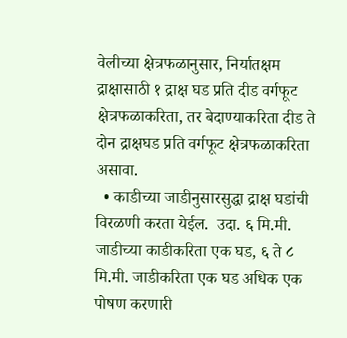वेलीच्या क्षेत्रफळानुसार, निर्यातक्षम द्राक्षासाठी १ द्राक्ष घड प्रति दीड वर्गफूट क्षेत्रफळाकरिता, तर बेदाण्याकरिता दीड ते दोन द्राक्षघड प्रति वर्गफूट क्षेत्रफळाकरिता असावा.
  • काडीच्या जाडीनुसारसुद्धा द्राक्ष घडांची विरळणी करता येईल.  उदा. ६ मि.मी. जाडीच्या काडीकरिता एक घड, ६ ते ८ मि.मी. जाडीकरिता एक घड अधिक एक पोषण करणारी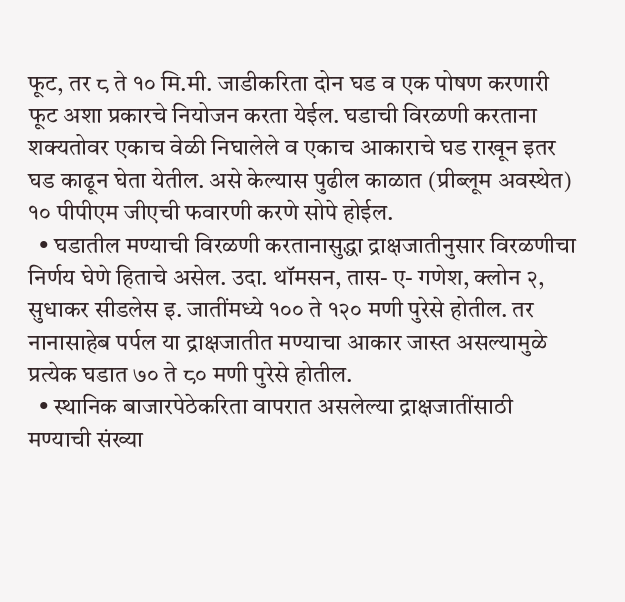फूट, तर ८ ते १० मि.मी. जाडीकरिता दोन घड व एक पोषण करणारी फूट अशा प्रकारचे नियोजन करता येईल. घडाची विरळणी करताना शक्यतोवर एकाच वेळी निघालेले व एकाच आकाराचे घड राखून इतर घड काढून घेता येतील. असे केल्यास पुढील काळात (प्रीब्लूम अवस्थेत) १० पीपीएम जीएची फवारणी करणे सोपे होईल.
  • घडातील मण्याची विरळणी करतानासुद्धा द्राक्षजातीनुसार विरळणीचा निर्णय घेणे हिताचे असेल. उदा. थॉमसन, तास- ए- गणेश, क्लोन २, सुधाकर सीडलेस इ. जातींमध्ये १०० ते १२० मणी पुरेसे होतील. तर नानासाहेब पर्पल या द्राक्षजातीत मण्याचा आकार जास्त असल्यामुळे प्रत्येक घडात ७० ते ८० मणी पुरेसे होतील.
  • स्थानिक बाजारपेठेकरिता वापरात असलेल्या द्राक्षजातींसाठी मण्याची संख्या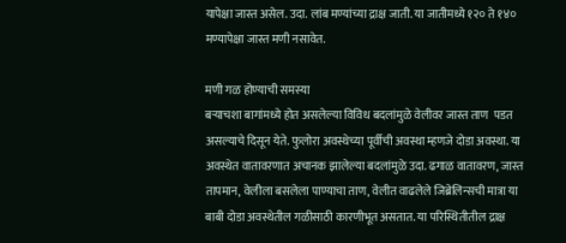यापेक्षा जास्त असेल. उदा. लांब मण्यांच्या द्राक्ष जाती. या जातीमध्ये १२० ते १४० मण्यापेक्षा जास्त मणी नसावेत.

मणी गळ होण्याची समस्या
बऱ्याचशा बागांमध्ये होत असलेल्या विविध बदलांमुळे वेलीवर जास्त ताण  पडत असल्याचे दिसून येते. फुलोरा अवस्थेच्या पूर्वीची अवस्था म्हणजे दोडा अवस्था. या अवस्थेत वातावरणात अचानक झालेल्या बदलांमुळे उदा. ढगाळ वातावरण, जास्त तापमान, वेलीला बसलेला पाण्याचा ताण, वेलीत वाढलेले जिब्रेलिन्सची मात्रा या बाबी दोडा अवस्थेतील गळीसाठी कारणीभूत असतात. या परिस्थितीतील द्राक्ष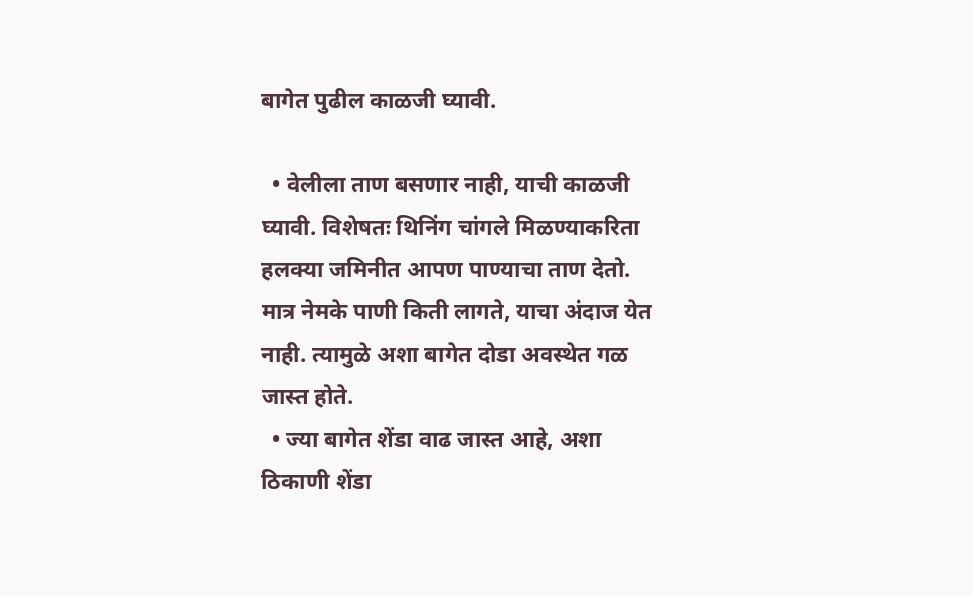बागेत पुढील काळजी घ्यावी.

  • वेलीला ताण बसणार नाही, याची काळजी घ्यावी. विशेषतः थिनिंग चांगले मिळण्याकरिता हलक्या जमिनीत आपण पाण्याचा ताण देतो. मात्र नेमके पाणी किती लागते, याचा अंदाज येत नाही. त्यामुळे अशा बागेत दोडा अवस्थेत गळ जास्त होते.
  • ज्या बागेत शेंडा वाढ जास्त आहे, अशा ठिकाणी शेंडा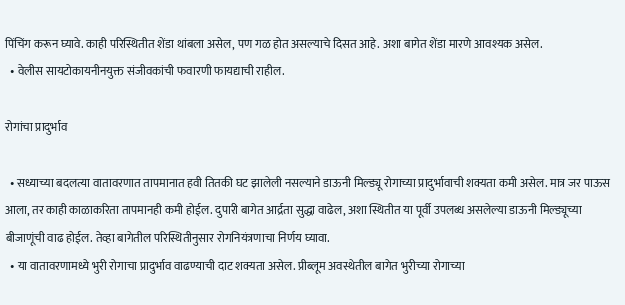पिंचिंग करून घ्यावे. काही परिस्थितीत शेंडा थांबला असेल, पण गळ होत असल्याचे दिसत आहे. अशा बागेत शेंडा मारणे आवश्यक असेल.
  • वेलीस सायटोकायनीनयुक्त संजीवकांची फवारणी फायद्याची राहील.

रोगांचा प्रादुर्भाव

  • सध्याच्या बदलत्या वातावरणात तापमानात हवी तितकी घट झालेली नसल्याने डाऊनी मिल्ड्यू रोगाच्या प्रादुर्भावाची शक्यता कमी असेल. मात्र जर पाऊस आला, तर काही काळाकरिता तापमानही कमी होईल. दुपारी बागेत आर्द्रता सुद्धा वाढेल, अशा स्थितीत या पूर्वी उपलब्ध असलेल्या डाऊनी मिल्ड्यूच्या बीजाणूंची वाढ होईल. तेव्हा बागेतील परिस्थितीनुसार रोगनियंत्रणाचा निर्णय घ्यावा.
  • या वातावरणामध्ये भुरी रोगाचा प्रादुर्भाव वाढण्याची दाट शक्यता असेल. प्रीब्लूम अवस्थेतील बागेत भुरीच्या रोगाच्या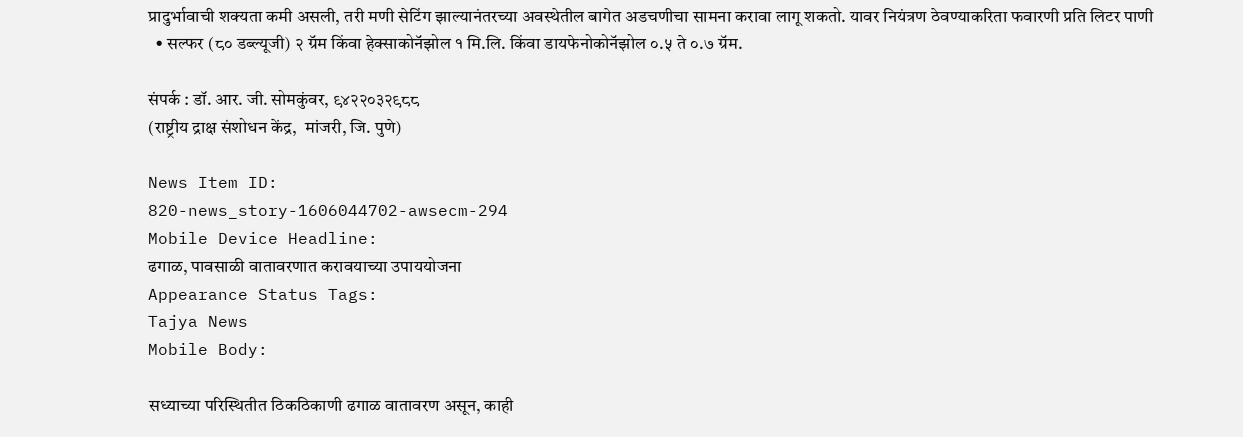प्रादुर्भावाची शक्यता कमी असली, तरी मणी सेटिंग झाल्यानंतरच्या अवस्थेतील बागेत अडचणीचा सामना करावा लागू शकतो. यावर नियंत्रण ठेवण्याकरिता फवारणी प्रति लिटर पाणी
  • सल्फर (८० डब्ल्यूजी) २ ग्रॅम किंवा हेक्साकोनॅझोल १ मि.लि. किंवा डायफेनोकोनॅझोल ०.५ ते ०.७ ग्रॅम.

संपर्क : डॉ. आर. जी. सोमकुंवर, ९४२२०३२९८८
(राष्ट्रीय द्राक्ष संशोधन केंद्र,  मांजरी, जि. पुणे)

News Item ID:
820-news_story-1606044702-awsecm-294
Mobile Device Headline:
ढगाळ, पावसाळी वातावरणात करावयाच्या उपाययोजना
Appearance Status Tags:
Tajya News
Mobile Body:

सध्याच्या परिस्थितीत ठिकठिकाणी ढगाळ वातावरण असून, काही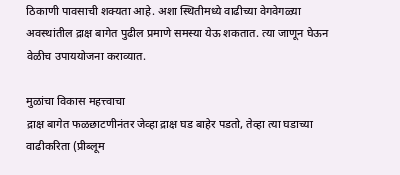ठिकाणी पावसाची शक्यता आहे. अशा स्थितीमध्ये वाढीच्या वेगवेगळ्या अवस्थांतील द्राक्ष बागेत पुढील प्रमाणे समस्या येऊ शकतात. त्या जाणून घेऊन वेळीच उपाययोजना कराव्यात.

मुळांचा विकास महत्त्वाचा
द्राक्ष बागेत फळछाटणीनंतर जेव्हा द्राक्ष घड बाहेर पडतो, तेव्हा त्या घडाच्या वाढीकरिता (प्रीब्लूम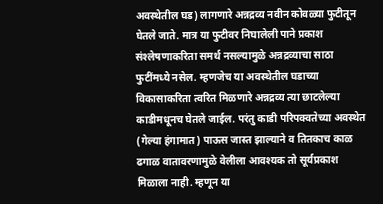अवस्थेतील घड) लागणारे अन्नद्रव्य नवीन कोवळ्या फुटीतून घेतले जाते. मात्र या फुटीवर निघालेली पाने प्रकाश संश्‍लेषणाकरिता समर्थ नसल्यामुळे अन्नद्रव्याचा साठा फुटींमध्ये नसेल. म्हणजेच या अवस्थेतील घडाच्या विकासाकरिता त्वरित मिळणारे अन्नद्रव्य त्या छाटलेल्या काडीमधूनच घेतले जाईल. परंतु काडी परिपक्वतेच्या अवस्थेत (गेल्या हंगामात) पाऊस जास्त झाल्याने व तितकाच काळ ढगाळ वातावरणामुळे वेलीला आवश्यक तो सूर्यप्रकाश मिळाला नाही. म्हणून या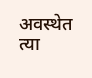अवस्थेत त्या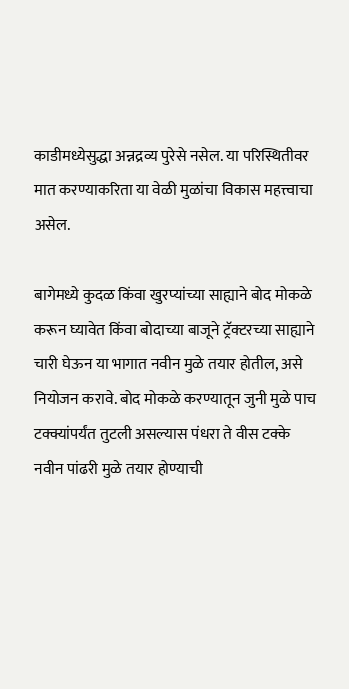काडीमध्येसुद्धा अन्नद्रव्य पुरेसे नसेल. या परिस्थितीवर मात करण्याकरिता या वेळी मुळांचा विकास महत्त्वाचा असेल.

बागेमध्ये कुदळ किंवा खुरप्यांच्या साह्याने बोद मोकळे करून घ्यावेत किंवा बोदाच्या बाजूने ट्रॅक्टरच्या साह्याने चारी घेऊन या भागात नवीन मुळे तयार होतील, असे नियोजन करावे. बोद मोकळे करण्यातून जुनी मुळे पाच टक्क्यांपर्यंत तुटली असल्यास पंधरा ते वीस टक्के नवीन पांढरी मुळे तयार होण्याची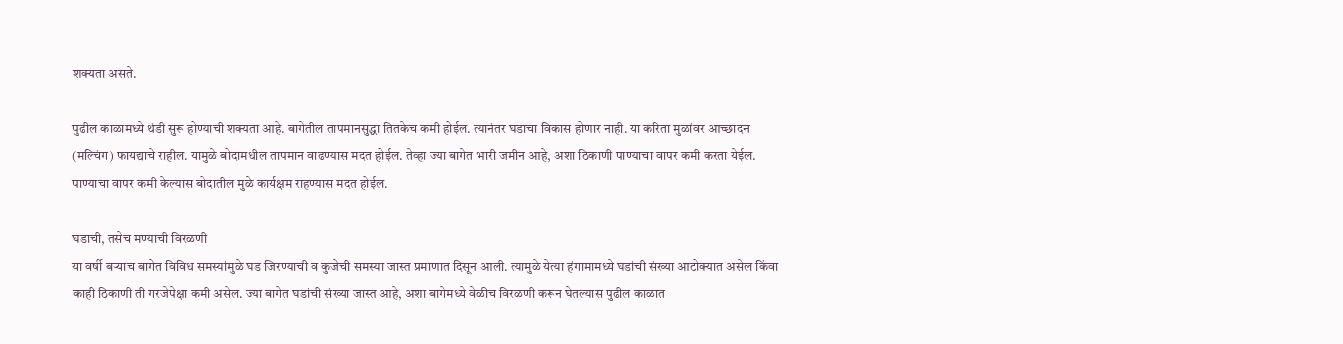शक्यता असते.

पुढील काळामध्ये थंडी सुरू होण्याची शक्यता आहे. बागेतील तापमानसुद्धा तितकेच कमी होईल. त्यानंतर घडाचा विकास होणार नाही. या करिता मुळांवर आच्छादन (मल्चिंग) फायद्याचे राहील. यामुळे बोदामधील तापमान वाढण्यास मदत होईल. तेव्हा ज्या बागेत भारी जमीन आहे, अशा ठिकाणी पाण्याचा वापर कमी करता येईल. पाण्याचा वापर कमी केल्यास बोदातील मुळे कार्यक्षम राहण्यास मदत होईल.

घडाची, तसेच मण्याची विरळणी
या वर्षी बऱ्याच बागेत विविध समस्यांमुळे घड जिरण्याची व कुजेची समस्या जास्त प्रमाणात दिसून आली. त्यामुळे येत्या हंगामामध्ये घडांची संख्या आटोक्यात असेल किंवा काही ठिकाणी ती गरजेपेक्षा कमी असेल. ज्या बागेत घडांची संख्या जास्त आहे, अशा बागेमध्ये वेळीच विरळणी करून घेतल्यास पुढील काळात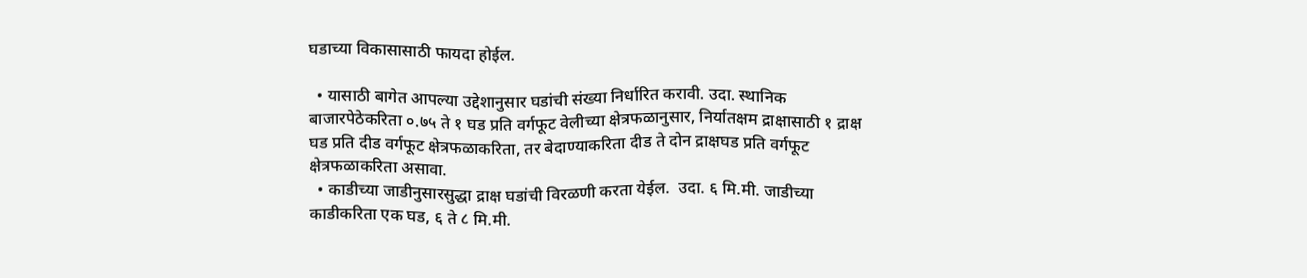घडाच्या विकासासाठी फायदा होईल.

  • यासाठी बागेत आपल्या उद्देशानुसार घडांची संख्या निर्धारित करावी. उदा. स्थानिक बाजारपेठेकरिता ०.७५ ते १ घड प्रति वर्गफूट वेलीच्या क्षेत्रफळानुसार, निर्यातक्षम द्राक्षासाठी १ द्राक्ष घड प्रति दीड वर्गफूट क्षेत्रफळाकरिता, तर बेदाण्याकरिता दीड ते दोन द्राक्षघड प्रति वर्गफूट क्षेत्रफळाकरिता असावा.
  • काडीच्या जाडीनुसारसुद्धा द्राक्ष घडांची विरळणी करता येईल.  उदा. ६ मि.मी. जाडीच्या काडीकरिता एक घड, ६ ते ८ मि.मी.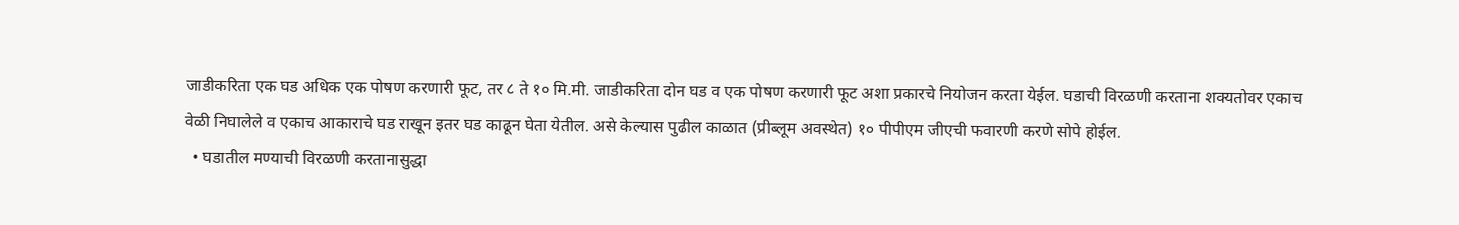जाडीकरिता एक घड अधिक एक पोषण करणारी फूट, तर ८ ते १० मि.मी. जाडीकरिता दोन घड व एक पोषण करणारी फूट अशा प्रकारचे नियोजन करता येईल. घडाची विरळणी करताना शक्यतोवर एकाच वेळी निघालेले व एकाच आकाराचे घड राखून इतर घड काढून घेता येतील. असे केल्यास पुढील काळात (प्रीब्लूम अवस्थेत) १० पीपीएम जीएची फवारणी करणे सोपे होईल.
  • घडातील मण्याची विरळणी करतानासुद्धा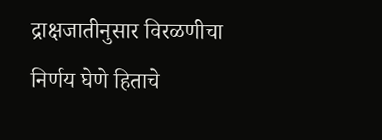द्राक्षजातीनुसार विरळणीचा निर्णय घेणे हिताचे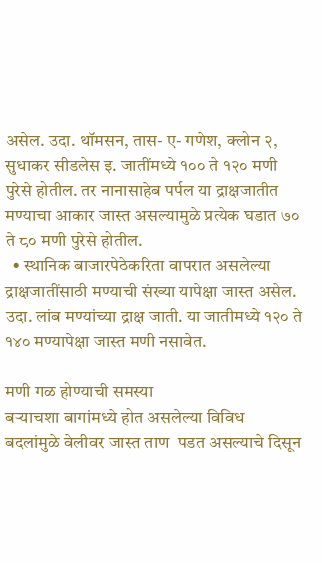असेल. उदा. थॉमसन, तास- ए- गणेश, क्लोन २, सुधाकर सीडलेस इ. जातींमध्ये १०० ते १२० मणी पुरेसे होतील. तर नानासाहेब पर्पल या द्राक्षजातीत मण्याचा आकार जास्त असल्यामुळे प्रत्येक घडात ७० ते ८० मणी पुरेसे होतील.
  • स्थानिक बाजारपेठेकरिता वापरात असलेल्या द्राक्षजातींसाठी मण्याची संख्या यापेक्षा जास्त असेल. उदा. लांब मण्यांच्या द्राक्ष जाती. या जातीमध्ये १२० ते १४० मण्यापेक्षा जास्त मणी नसावेत.

मणी गळ होण्याची समस्या
बऱ्याचशा बागांमध्ये होत असलेल्या विविध बदलांमुळे वेलीवर जास्त ताण  पडत असल्याचे दिसून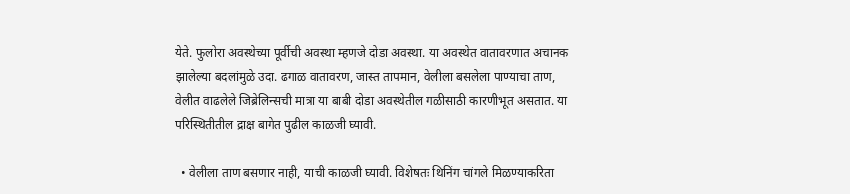येते. फुलोरा अवस्थेच्या पूर्वीची अवस्था म्हणजे दोडा अवस्था. या अवस्थेत वातावरणात अचानक झालेल्या बदलांमुळे उदा. ढगाळ वातावरण, जास्त तापमान, वेलीला बसलेला पाण्याचा ताण, वेलीत वाढलेले जिब्रेलिन्सची मात्रा या बाबी दोडा अवस्थेतील गळीसाठी कारणीभूत असतात. या परिस्थितीतील द्राक्ष बागेत पुढील काळजी घ्यावी.

  • वेलीला ताण बसणार नाही, याची काळजी घ्यावी. विशेषतः थिनिंग चांगले मिळण्याकरिता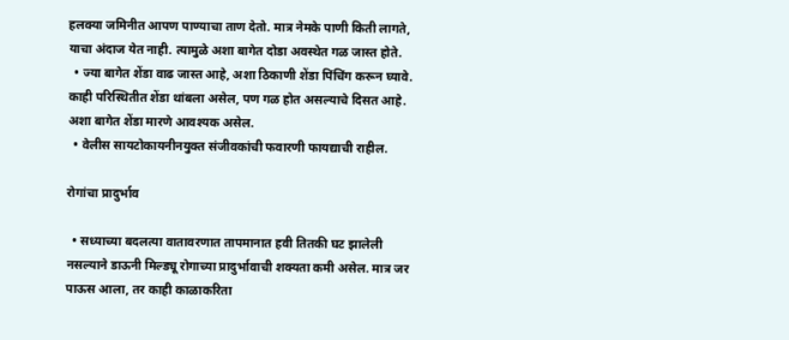हलक्या जमिनीत आपण पाण्याचा ताण देतो. मात्र नेमके पाणी किती लागते, याचा अंदाज येत नाही. त्यामुळे अशा बागेत दोडा अवस्थेत गळ जास्त होते.
  • ज्या बागेत शेंडा वाढ जास्त आहे, अशा ठिकाणी शेंडा पिंचिंग करून घ्यावे. काही परिस्थितीत शेंडा थांबला असेल, पण गळ होत असल्याचे दिसत आहे. अशा बागेत शेंडा मारणे आवश्यक असेल.
  • वेलीस सायटोकायनीनयुक्त संजीवकांची फवारणी फायद्याची राहील.

रोगांचा प्रादुर्भाव

  • सध्याच्या बदलत्या वातावरणात तापमानात हवी तितकी घट झालेली नसल्याने डाऊनी मिल्ड्यू रोगाच्या प्रादुर्भावाची शक्यता कमी असेल. मात्र जर पाऊस आला, तर काही काळाकरिता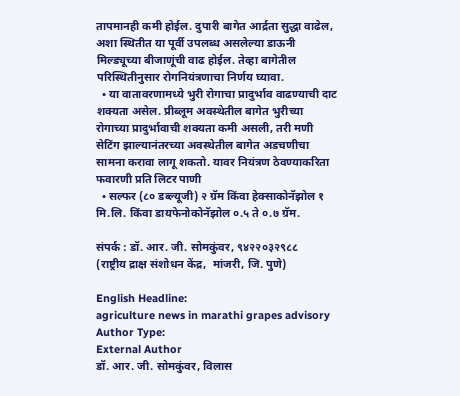तापमानही कमी होईल. दुपारी बागेत आर्द्रता सुद्धा वाढेल, अशा स्थितीत या पूर्वी उपलब्ध असलेल्या डाऊनी मिल्ड्यूच्या बीजाणूंची वाढ होईल. तेव्हा बागेतील परिस्थितीनुसार रोगनियंत्रणाचा निर्णय घ्यावा.
  • या वातावरणामध्ये भुरी रोगाचा प्रादुर्भाव वाढण्याची दाट शक्यता असेल. प्रीब्लूम अवस्थेतील बागेत भुरीच्या रोगाच्या प्रादुर्भावाची शक्यता कमी असली, तरी मणी सेटिंग झाल्यानंतरच्या अवस्थेतील बागेत अडचणीचा सामना करावा लागू शकतो. यावर नियंत्रण ठेवण्याकरिता फवारणी प्रति लिटर पाणी
  • सल्फर (८० डब्ल्यूजी) २ ग्रॅम किंवा हेक्साकोनॅझोल १ मि.लि. किंवा डायफेनोकोनॅझोल ०.५ ते ०.७ ग्रॅम.

संपर्क : डॉ. आर. जी. सोमकुंवर, ९४२२०३२९८८
(राष्ट्रीय द्राक्ष संशोधन केंद्र,  मांजरी, जि. पुणे)

English Headline:
agriculture news in marathi grapes advisory
Author Type:
External Author
डॉ. आर. जी. सोमकुंवर, विलास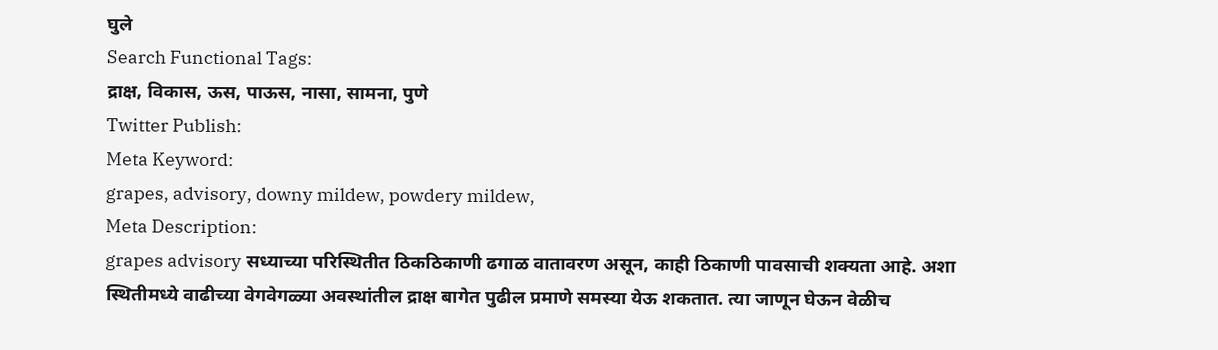घुले
Search Functional Tags:
द्राक्ष, विकास, ऊस, पाऊस, नासा, सामना, पुणे
Twitter Publish:
Meta Keyword:
grapes, advisory, downy mildew, powdery mildew,
Meta Description:
grapes advisory सध्याच्या परिस्थितीत ठिकठिकाणी ढगाळ वातावरण असून, काही ठिकाणी पावसाची शक्यता आहे. अशा स्थितीमध्ये वाढीच्या वेगवेगळ्या अवस्थांतील द्राक्ष बागेत पुढील प्रमाणे समस्या येऊ शकतात. त्या जाणून घेऊन वेळीच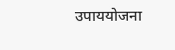उपाययोजना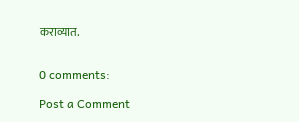कराव्यात.


0 comments:

Post a Comment